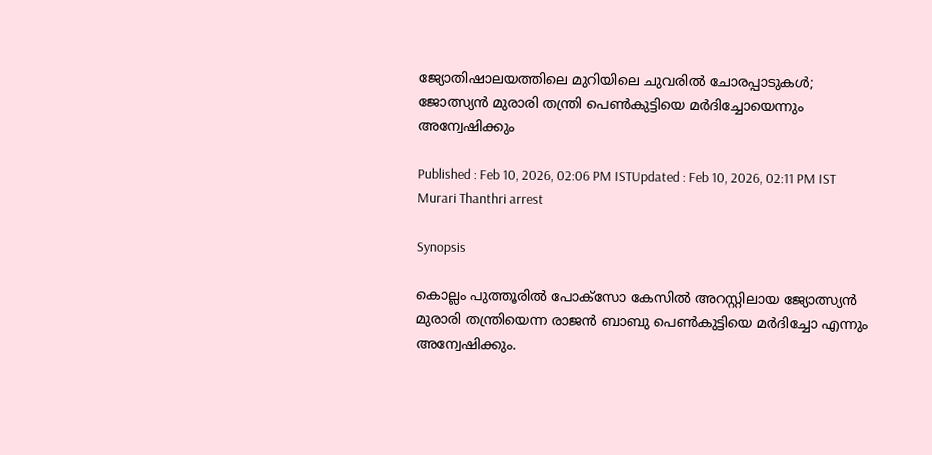ജ്യോതിഷാലയത്തിലെ മുറിയിലെ ചുവരിൽ ചോരപ്പാടുകള്‍; ജോത്സ്യൻ മുരാരി തന്ത്രി പെണ്‍കുട്ടിയെ മര്‍ദിച്ചോയെന്നും അന്വേഷിക്കും

Published : Feb 10, 2026, 02:06 PM ISTUpdated : Feb 10, 2026, 02:11 PM IST
Murari Thanthri arrest

Synopsis

കൊല്ലം പുത്തൂരിൽ പോക്സോ കേസിൽ അറസ്റ്റിലായ ജ്യോത്സ്യൻ മുരാരി തന്ത്രിയെന്ന രാജൻ ബാബു പെൺകുട്ടിയെ മർദിച്ചോ എന്നും അന്വേഷിക്കും.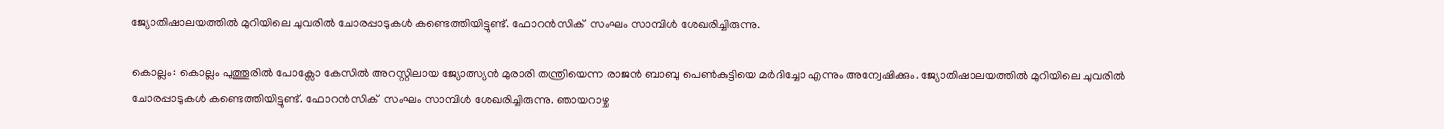ജ്യോതിഷാലയത്തിൽ മുറിയിലെ ചുവരിൽ ചോരപ്പാടുകൾ കണ്ടെത്തിയിട്ടുണ്ട്. ഫോറൻസിക്  സംഘം സാമ്പിൾ ശേഖരിച്ചിരുന്നു.

കൊല്ലം: കൊല്ലം പുത്തൂരിൽ പോക്സോ കേസിൽ അറസ്റ്റിലായ ജ്യോത്സ്യൻ മുരാരി തന്ത്രിയെന്ന രാജൻ ബാബു പെൺകുട്ടിയെ മർദിച്ചോ എന്നും അന്വേഷിക്കും. ജ്യോതിഷാലയത്തിൽ മുറിയിലെ ചുവരിൽ ചോരപ്പാടുകൾ കണ്ടെത്തിയിട്ടുണ്ട്. ഫോറൻസിക്  സംഘം സാമ്പിൾ ശേഖരിച്ചിരുന്നു. ഞായറാഴ്ച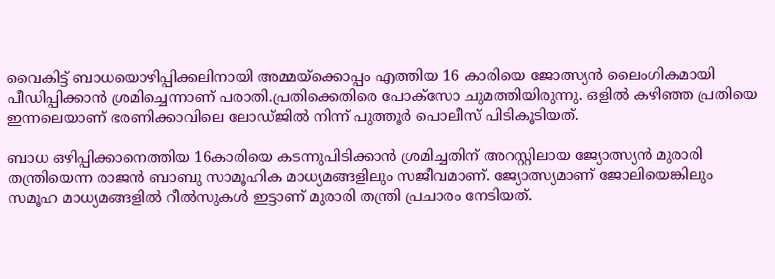വൈകിട്ട് ബാധയൊഴിപ്പിക്കലിനായി അമ്മയ്ക്കൊപ്പം എത്തിയ 16 കാരിയെ ജോത്സ്യൻ ലൈംഗികമായി പീഡിപ്പിക്കാൻ ശ്രമിച്ചെന്നാണ് പരാതി.പ്രതിക്കെതിരെ പോക്സോ ചുമത്തിയിരുന്നു. ഒളിൽ കഴിഞ്ഞ പ്രതിയെ ഇന്നലെയാണ് ഭരണിക്കാവിലെ ലോഡ്ജിൽ നിന്ന് പുത്തൂർ പൊലീസ് പിടികൂടിയത്.

ബാധ ഒഴിപ്പിക്കാനെത്തിയ 16കാരിയെ കടന്നുപിടിക്കാൻ ശ്രമിച്ചതിന് അറസ്റ്റിലായ ജ്യോത്സ്യൻ മുരാരി തന്ത്രിയെന്ന രാജൻ ബാബു സാമൂഹിക മാധ്യമങ്ങളിലും സജീവമാണ്. ജ്യോത്സ്യമാണ് ജോലിയെങ്കിലും സമൂഹ മാധ്യമങ്ങളിൽ റീൽസുകൾ ഇട്ടാണ് മുരാരി തന്ത്രി പ്രചാരം നേടിയത്.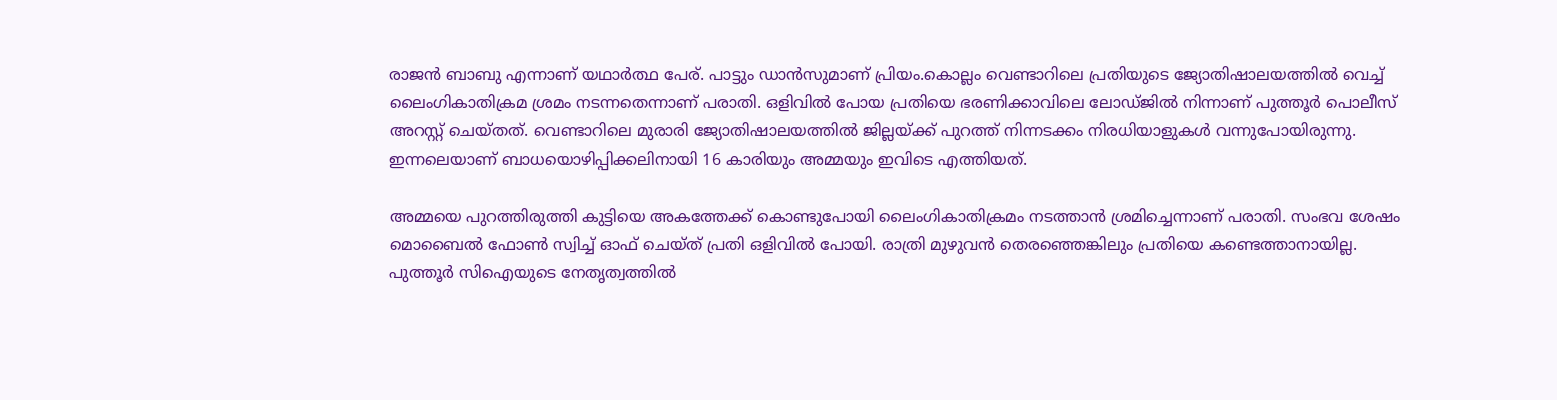രാജൻ ബാബു എന്നാണ് യഥാർത്ഥ പേര്. പാട്ടും ഡാൻസുമാണ് പ്രിയം.കൊല്ലം വെണ്ടാറിലെ പ്രതിയുടെ ജ്യോതിഷാലയത്തിൽ വെച്ച് ലൈംഗികാതിക്രമ ശ്രമം നടന്നതെന്നാണ് പരാതി. ഒളിവിൽ പോയ പ്രതിയെ ഭരണിക്കാവിലെ ലോഡ്ജിൽ നിന്നാണ് പുത്തൂർ പൊലീസ് അറസ്റ്റ് ചെയ്തത്. വെണ്ടാറിലെ മുരാരി ജ്യോതിഷാലയത്തിൽ ജില്ലയ്ക്ക് പുറത്ത് നിന്നടക്കം നിരധിയാളുകൾ വന്നുപോയിരുന്നു. ഇന്നലെയാണ് ബാധയൊഴിപ്പിക്കലിനായി 16 കാരിയും അമ്മയും ഇവിടെ എത്തിയത്.

അമ്മയെ പുറത്തിരുത്തി കുട്ടിയെ അകത്തേക്ക് കൊണ്ടുപോയി ലൈംഗികാതിക്രമം നടത്താൻ ശ്രമിച്ചെന്നാണ് പരാതി. സംഭവ ശേഷം മൊബൈൽ ഫോൺ സ്വിച്ച് ഓഫ് ചെയ്ത് പ്രതി ഒളിവിൽ പോയി. രാത്രി മുഴുവൻ തെരഞ്ഞെങ്കിലും പ്രതിയെ കണ്ടെത്താനായില്ല. പുത്തൂർ സിഐയുടെ നേതൃത്വത്തിൽ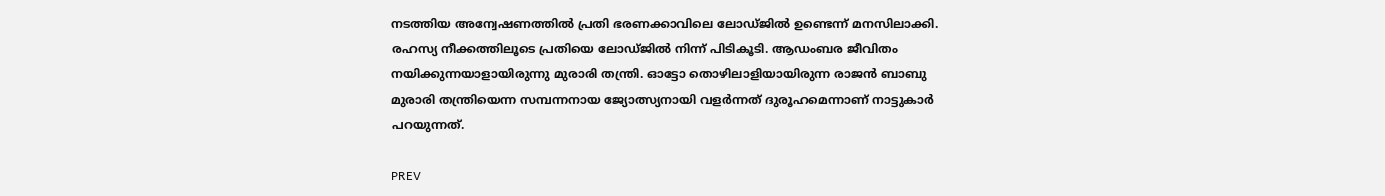നടത്തിയ അന്വേഷണത്തിൽ പ്രതി ഭരണക്കാവിലെ ലോഡ്ജിൽ ഉണ്ടെന്ന് മനസിലാക്കി. രഹസ്യ നീക്കത്തിലൂടെ പ്രതിയെ ലോഡ്ജിൽ നിന്ന് പിടികൂടി. ആഡംബര ജീവിതം നയിക്കുന്നയാളായിരുന്നു മുരാരി തന്ത്രി. ഓട്ടോ തൊഴിലാളിയായിരുന്ന രാജൻ ബാബു മുരാരി തന്ത്രിയെന്ന സമ്പന്നനായ ജ്യോത്സ്യനായി വളർന്നത് ദുരൂഹമെന്നാണ് നാട്ടുകാർ പറയുന്നത്.

PREV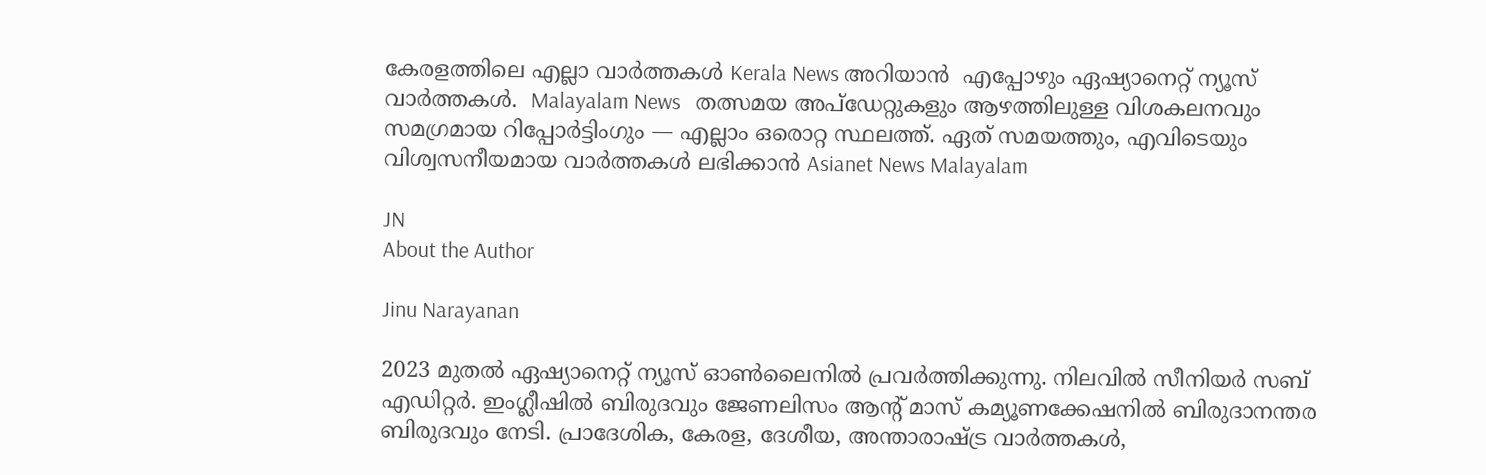കേരളത്തിലെ എല്ലാ വാർത്തകൾ Kerala News അറിയാൻ  എപ്പോഴും ഏഷ്യാനെറ്റ് ന്യൂസ് വാർത്തകൾ.  Malayalam News   തത്സമയ അപ്‌ഡേറ്റുകളും ആഴത്തിലുള്ള വിശകലനവും സമഗ്രമായ റിപ്പോർട്ടിംഗും — എല്ലാം ഒരൊറ്റ സ്ഥലത്ത്. ഏത് സമയത്തും, എവിടെയും വിശ്വസനീയമായ വാർത്തകൾ ലഭിക്കാൻ Asianet News Malayalam

JN
About the Author

Jinu Narayanan

2023 മുതൽ ഏഷ്യാനെറ്റ് ന്യൂസ് ഓണ്‍ലൈനിൽ പ്രവര്‍ത്തിക്കുന്നു. നിലവിൽ സീനിയര്‍ സബ് എഡിറ്റര്‍. ഇംഗ്ലീഷിൽ ബിരുദവും ജേണലിസം ആന്‍റ് മാസ് കമ്യൂണക്കേഷനിൽ ബിരുദാനന്തര ബിരുദവും നേടി. പ്രാദേശിക, കേരള, ദേശീയ, അന്താരാഷ്ട്ര വാര്‍ത്തകള്‍,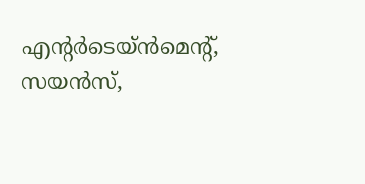എന്റർടെയ്ൻമെൻ്റ്, സയൻസ്,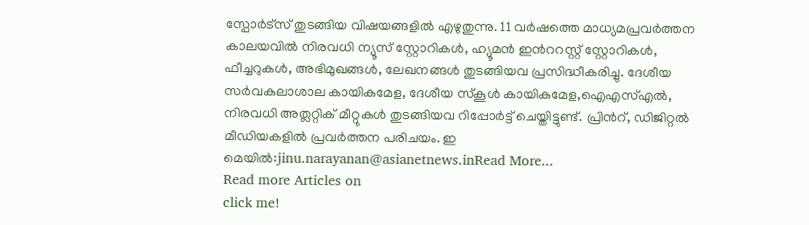സ്പോര്‍ട്സ് തുടങ്ങിയ വിഷയങ്ങളിൽ എഴുതുന്നു. 11 വര്‍ഷത്തെ മാധ്യമപ്രവര്‍ത്തന കാലയവിൽ നിരവധി ന്യൂസ് സ്റ്റോറികള്‍, ഹ്യൂമൻ ഇന്‍ററസ്റ്റ് സ്റ്റോറികള്‍, ഫീച്ചറുകള്‍, അഭിമുഖങ്ങള്‍, ലേഖനങ്ങള്‍ തുടങ്ങിയവ പ്രസിദ്ധീകരിച്ചു. ദേശീയ സര്‍വകലാശാല കായികമേള, ദേശീയ സ്കൂള്‍ കായികമേള,ഐഎസ്എൽ, നിരവധി അത്ലറ്റിക് മീറ്റുകള്‍ തുടങ്ങിയവ റിപ്പോര്‍ട്ട് ചെയ്തിട്ടുണ്ട്. പ്രിന്‍റ്, ഡിജിറ്റൽ മീഡിയകളിൽ പ്രവര്‍ത്തന പരിചയം. ഇ മെയിൽ:jinu.narayanan@asianetnews.inRead More...
Read more Articles on
click me!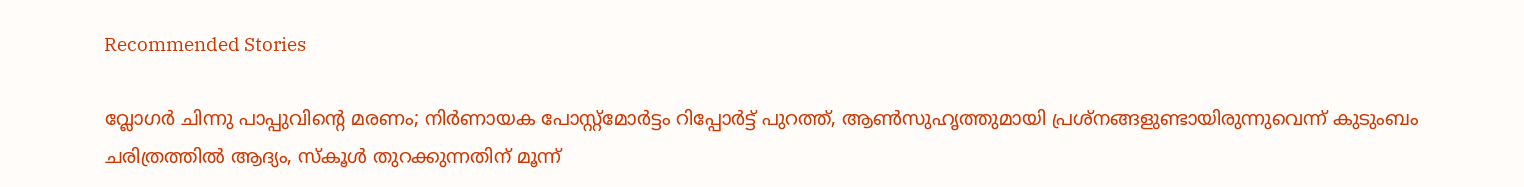Recommended Stories

വ്ലോഗര്‍ ചിന്നു പാപ്പുവിന്‍റെ മരണം; നിര്‍ണായക പോസ്റ്റ്‍മോര്‍ട്ടം റിപ്പോര്‍ട്ട് പുറത്ത്, ആണ്‍സുഹൃത്തുമായി പ്രശ്നങ്ങളുണ്ടായിരുന്നുവെന്ന് കുടുംബം
ചരിത്രത്തിൽ ആദ്യം, സ്കൂൾ തുറക്കുന്നതിന് മൂന്ന്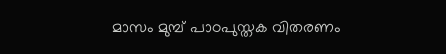മാസം മുമ്പ് പാഠപുസ്തക വിതരണം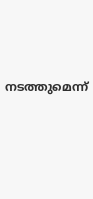നടത്തുമെന്ന്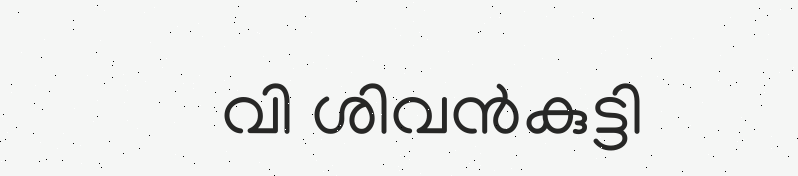വി ശിവൻകുട്ടി